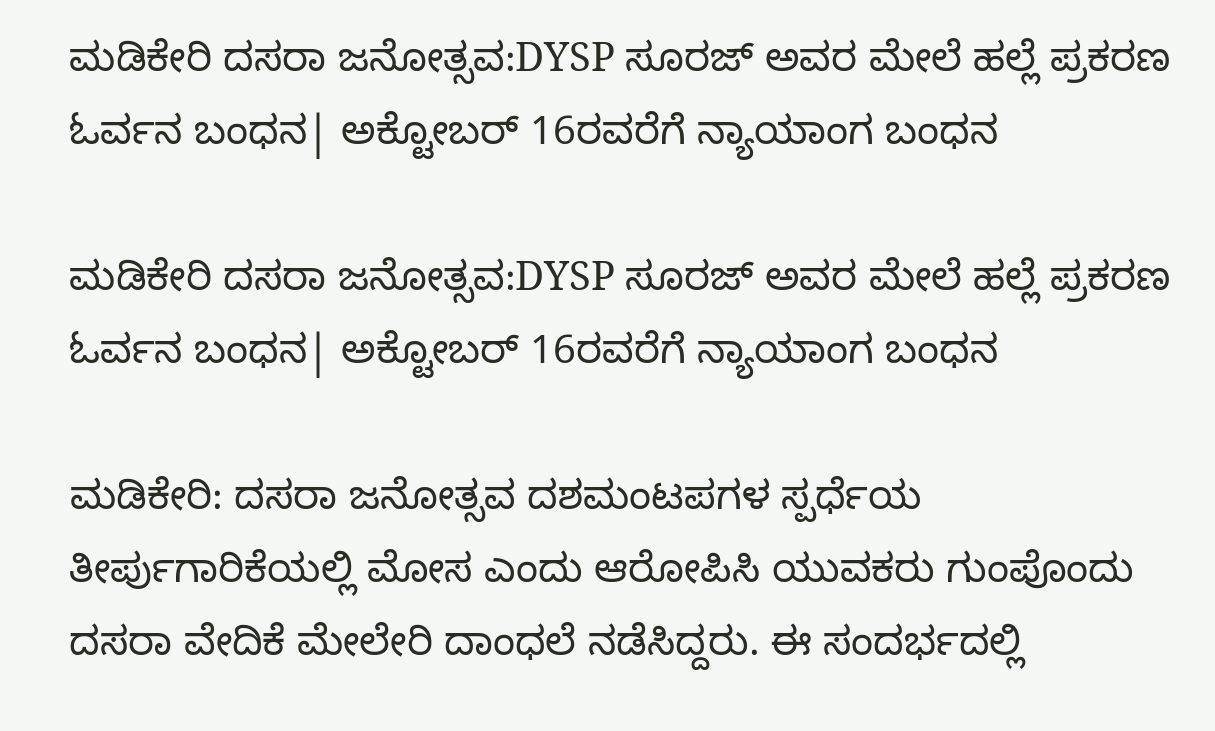ಮಡಿಕೇರಿ ದಸರಾ ಜನೋತ್ಸವ:DYSP ಸೂರಜ್ ಅವರ ಮೇಲೆ ಹಲ್ಲೆ ಪ್ರಕರಣ ಓರ್ವನ ಬಂಧನ| ಅಕ್ಟೋಬರ್ ‌16ರವರೆಗೆ ನ್ಯಾಯಾಂಗ ಬಂಧನ

ಮಡಿಕೇರಿ ದಸರಾ ಜನೋತ್ಸವ:DYSP ಸೂರಜ್ ಅವರ ಮೇಲೆ ಹಲ್ಲೆ ಪ್ರಕರಣ  ಓರ್ವನ ಬಂಧನ| ಅಕ್ಟೋಬರ್ ‌16ರವರೆಗೆ ನ್ಯಾಯಾಂಗ ಬಂಧನ

ಮಡಿಕೇರಿ: ದಸರಾ ಜನೋತ್ಸವ ದಶಮಂಟಪಗಳ ಸ್ಪರ್ಧೆಯ ತೀರ್ಪುಗಾರಿಕೆಯಲ್ಲಿ ಮೋಸ ಎಂದು ಆರೋಪಿಸಿ ಯುವಕರು ಗುಂಪೊಂದು ದಸರಾ ವೇದಿಕೆ ಮೇಲೇರಿ ದಾಂಧಲೆ ನಡೆಸಿದ್ದರು. ಈ ಸಂದರ್ಭದಲ್ಲಿ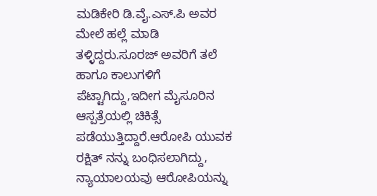ಮಡಿಕೇರಿ ಡಿ.ವೈ.ಎಸ್.ಪಿ ಅವರ ಮೇಲೆ ಹಲ್ಲೆ ಮಾಡಿ ತಳ್ಳಿದ್ದರು.ಸೂರಜ್ ಅವರಿಗೆ ತಲೆ ಹಾಗೂ ಕಾಲುಗಳಿಗೆ ಪೆಟ್ಟಾಗಿದ್ದು,ಇದೀಗ ಮೈಸೂರಿನ ಆಸ್ಪತ್ರೆಯಲ್ಲಿ ಚಿಕಿತ್ಸೆ ಪಡೆಯುತ್ತಿದ್ದಾರೆ.ಆರೋಪಿ‌ ಯುವಕ ರಕ್ಷಿತ್ ನನ್ನು ಬಂಧಿಸಲಾಗಿದ್ದು, ನ್ಯಾಯಾಲಯವು ಆರೋಪಿಯನ್ನು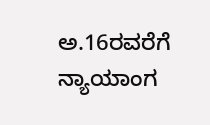ಅ.16ರವರೆಗೆ ನ್ಯಾಯಾಂಗ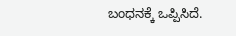ಬಂಧನಕ್ಕೆ ‌ಒಪ್ಪಿಸಿದೆ.